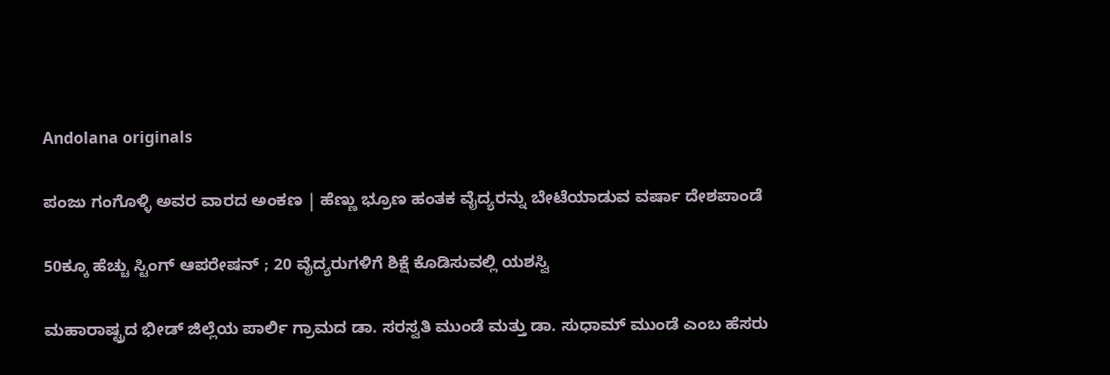Andolana originals

ಪಂಜು ಗಂಗೊಳ್ಳಿ ಅವರ ವಾರದ ಅಂಕಣ | ಹೆಣ್ಣು ಭ್ರೂಣ ಹಂತಕ ವೈದ್ಯರನ್ನು ಬೇಟೆಯಾಡುವ ವರ್ಷಾ ದೇಶಪಾಂಡೆ

50ಕ್ಕೂ ಹೆಚ್ಚು ಸ್ಟಿಂಗ್‌ ಆಪರೇಷನ್‌ ; 20 ವೈದ್ಯರುಗಳಿಗೆ ಶಿಕ್ಷೆ ಕೊಡಿಸುವಲ್ಲಿ ಯಶಸ್ವಿ

ಮಹಾರಾಷ್ಟ್ರದ ಭೀಡ್ ಜಿಲ್ಲೆಯ ಪಾರ್ಲಿ ಗ್ರಾಮದ ಡಾ. ಸರಸ್ವತಿ ಮುಂಡೆ ಮತ್ತು ಡಾ. ಸುಧಾಮ್ ಮುಂಡೆ ಎಂಬ ಹೆಸರು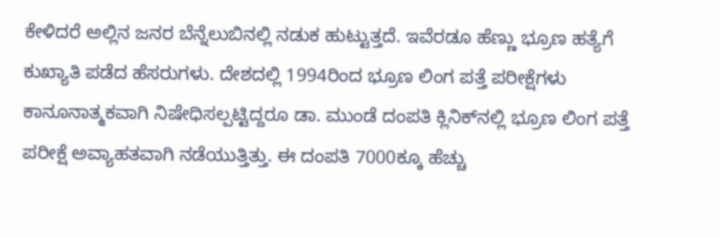ಕೇಳಿದರೆ ಅಲ್ಲಿನ ಜನರ ಬೆನ್ನೆಲುಬಿನಲ್ಲಿ ನಡುಕ ಹುಟ್ಟುತ್ತದೆ. ಇವೆರಡೂ ಹೆಣ್ಣು ಭ್ರೂಣ ಹತ್ಯೆಗೆ ಕುಖ್ಯಾತಿ ಪಡೆದ ಹೆಸರುಗಳು. ದೇಶದಲ್ಲಿ 1994ರಿಂದ ಭ್ರೂಣ ಲಿಂಗ ಪತ್ತೆ ಪರೀಕ್ಷೆಗಳು ಕಾನೂನಾತ್ಮಕವಾಗಿ ನಿಷೇಧಿಸಲ್ಪಟ್ಟಿದ್ದರೂ ಡಾ. ಮುಂಡೆ ದಂಪತಿ ಕ್ಲಿನಿಕ್‌ನಲ್ಲಿ ಭ್ರೂಣ ಲಿಂಗ ಪತ್ತೆ ಪರೀಕ್ಷೆ ಅವ್ಯಾಹತವಾಗಿ ನಡೆಯುತ್ತಿತ್ತು. ಈ ದಂಪತಿ 7000ಕ್ಕೂ ಹೆಚ್ಚು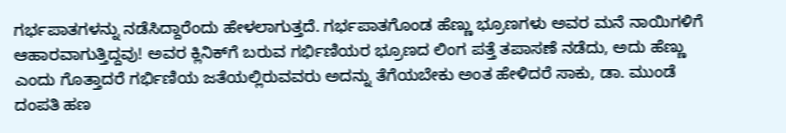ಗರ್ಭಪಾತಗಳನ್ನು ನಡೆಸಿದ್ದಾರೆಂದು ಹೇಳಲಾಗುತ್ತದೆ. ಗರ್ಭಪಾತಗೊಂಡ ಹೆಣ್ಣು ಭ್ರೂಣಗಳು ಅವರ ಮನೆ ನಾಯಿಗಳಿಗೆ ಆಹಾರವಾಗುತ್ತಿದ್ದವು! ಅವರ ಕ್ಲಿನಿಕ್‌ಗೆ ಬರುವ ಗರ್ಭಿಣಿಯರ ಭ್ರೂಣದ ಲಿಂಗ ಪತ್ತೆ ತಪಾಸಣೆ ನಡೆದು, ಅದು ಹೆಣ್ಣು ಎಂದು ಗೊತ್ತಾದರೆ ಗರ್ಭಿಣಿಯ ಜತೆಯಲ್ಲಿರುವವರು ಅದನ್ನು ತೆಗೆಯಬೇಕು ಅಂತ ಹೇಳಿದರೆ ಸಾಕು, ಡಾ. ಮುಂಡೆ ದಂಪತಿ ಹಣ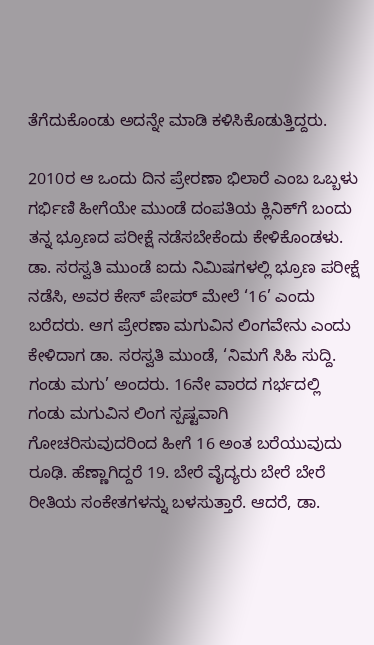ತೆಗೆದುಕೊಂಡು ಅದನ್ನೇ ಮಾಡಿ ಕಳಿಸಿಕೊಡುತ್ತಿದ್ದರು.

2010ರ ಆ ಒಂದು ದಿನ ಪ್ರೇರಣಾ ಭಿಲಾರೆ ಎಂಬ ಒಬ್ಬಳು ಗರ್ಭಿಣಿ ಹೀಗೆಯೇ ಮುಂಡೆ ದಂಪತಿಯ ಕ್ಲಿನಿಕ್‌ಗೆ ಬಂದು ತನ್ನ ಭ್ರೂಣದ ಪರೀಕ್ಷೆ ನಡೆಸಬೇಕೆಂದು ಕೇಳಿಕೊಂಡಳು. ಡಾ. ಸರಸ್ವತಿ ಮುಂಡೆ ಐದು ನಿಮಿಷಗಳಲ್ಲಿ ಭ್ರೂಣ ಪರೀಕ್ಷೆ ನಡೆಸಿ, ಅವರ ಕೇಸ್ ಪೇಪರ್ ಮೇಲೆ ‘16’ ಎಂದು ಬರೆದರು. ಆಗ ಪ್ರೇರಣಾ ಮಗುವಿನ ಲಿಂಗವೇನು ಎಂದು ಕೇಳಿದಾಗ ಡಾ. ಸರಸ್ವತಿ ಮುಂಡೆ, ‘ನಿಮಗೆ ಸಿಹಿ ಸುದ್ದಿ. ಗಂಡು ಮಗು’ ಅಂದರು. 16ನೇ ವಾರದ ಗರ್ಭದಲ್ಲಿ ಗಂಡು ಮಗುವಿನ ಲಿಂಗ ಸ್ಪಷ್ಟವಾಗಿ ಗೋಚರಿಸುವುದರಿಂದ ಹೀಗೆ 16 ಅಂತ ಬರೆಯುವುದು ರೂಢಿ. ಹೆಣ್ಣಾಗಿದ್ದರೆ 19. ಬೇರೆ ವೈದ್ಯರು ಬೇರೆ ಬೇರೆ ರೀತಿಯ ಸಂಕೇತಗಳನ್ನು ಬಳಸುತ್ತಾರೆ. ಆದರೆ, ಡಾ.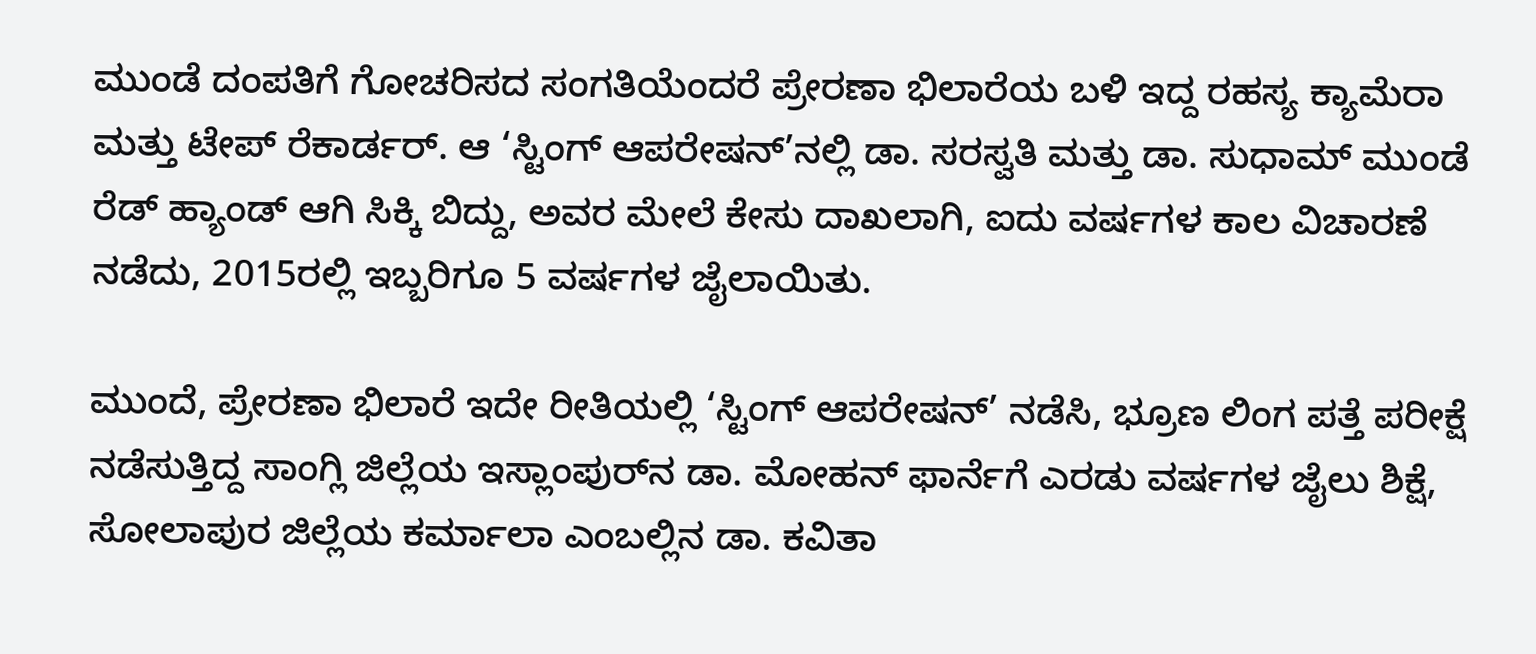ಮುಂಡೆ ದಂಪತಿಗೆ ಗೋಚರಿಸದ ಸಂಗತಿಯೆಂದರೆ ಪ್ರೇರಣಾ ಭಿಲಾರೆಯ ಬಳಿ ಇದ್ದ ರಹಸ್ಯ ಕ್ಯಾಮೆರಾ ಮತ್ತು ಟೇಪ್ ರೆಕಾರ್ಡರ್. ಆ ‘ಸ್ಟಿಂಗ್ ಆಪರೇಷನ್’ನಲ್ಲಿ ಡಾ. ಸರಸ್ವತಿ ಮತ್ತು ಡಾ. ಸುಧಾಮ್ ಮುಂಡೆ ರೆಡ್ ಹ್ಯಾಂಡ್ ಆಗಿ ಸಿಕ್ಕಿ ಬಿದ್ದು, ಅವರ ಮೇಲೆ ಕೇಸು ದಾಖಲಾಗಿ, ಐದು ವರ್ಷಗಳ ಕಾಲ ವಿಚಾರಣೆ ನಡೆದು, 2015ರಲ್ಲಿ ಇಬ್ಬರಿಗೂ 5 ವರ್ಷಗಳ ಜೈಲಾಯಿತು.

ಮುಂದೆ, ಪ್ರೇರಣಾ ಭಿಲಾರೆ ಇದೇ ರೀತಿಯಲ್ಲಿ ‘ಸ್ಟಿಂಗ್ ಆಪರೇಷನ್’ ನಡೆಸಿ, ಭ್ರೂಣ ಲಿಂಗ ಪತ್ತೆ ಪರೀಕ್ಷೆ ನಡೆಸುತ್ತಿದ್ದ ಸಾಂಗ್ಲಿ ಜಿಲ್ಲೆಯ ಇಸ್ಲಾಂಪುರ್‌ನ ಡಾ. ಮೋಹನ್ ಫಾರ್ನೆಗೆ ಎರಡು ವರ್ಷಗಳ ಜೈಲು ಶಿಕ್ಷೆ, ಸೋಲಾಪುರ ಜಿಲ್ಲೆಯ ಕರ್ಮಾಲಾ ಎಂಬಲ್ಲಿನ ಡಾ. ಕವಿತಾ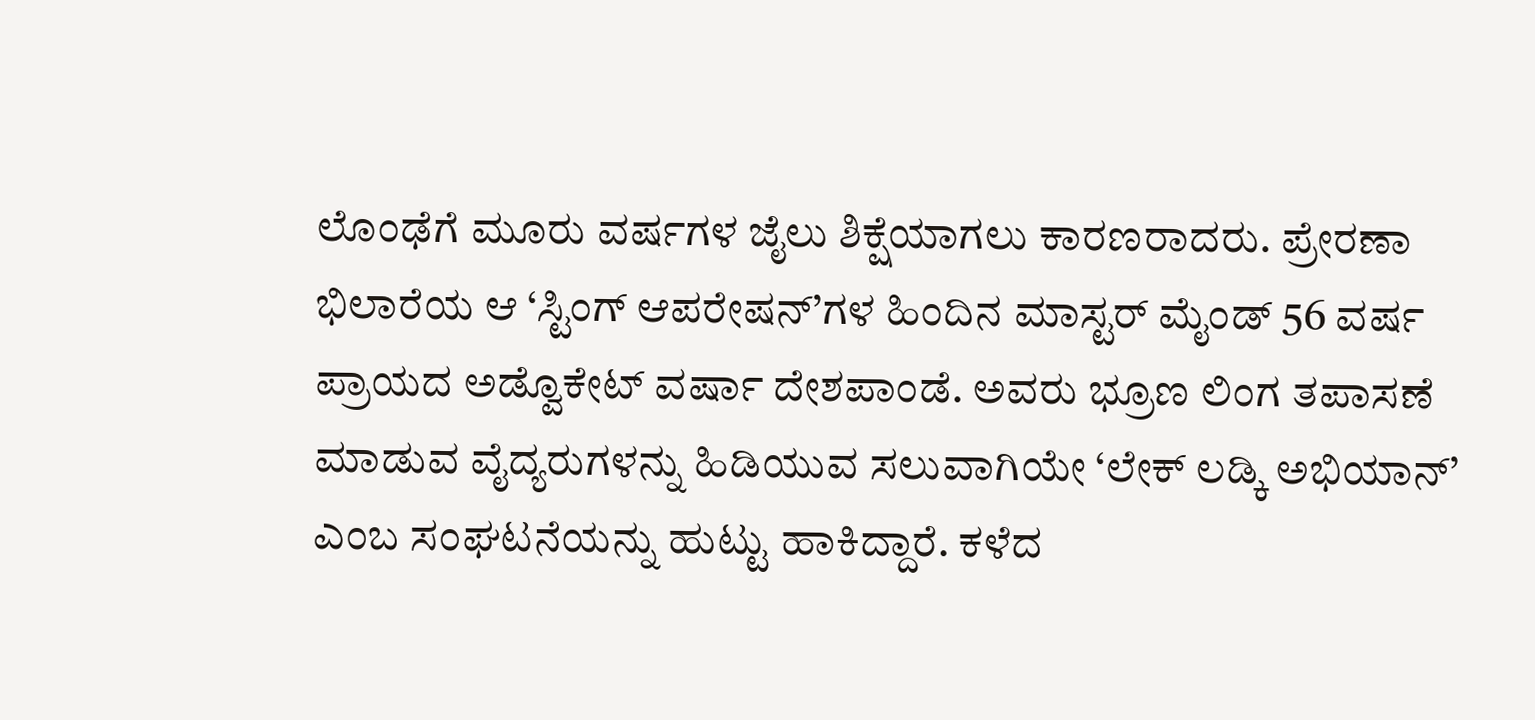ಲೊಂಢೆಗೆ ಮೂರು ವರ್ಷಗಳ ಜೈಲು ಶಿಕ್ಷೆಯಾಗಲು ಕಾರಣರಾದರು. ಪ್ರೇರಣಾ ಭಿಲಾರೆಯ ಆ ‘ಸ್ಟಿಂಗ್ ಆಪರೇಷನ್’ಗಳ ಹಿಂದಿನ ಮಾಸ್ಟರ್ ಮೈಂಡ್ 56 ವರ್ಷ ಪ್ರಾಯದ ಅಡ್ವೊಕೇಟ್ ವರ್ಷಾ ದೇಶಪಾಂಡೆ. ಅವರು ಭ್ರೂಣ ಲಿಂಗ ತಪಾಸಣೆ ಮಾಡುವ ವೈದ್ಯರುಗಳನ್ನು ಹಿಡಿಯುವ ಸಲುವಾಗಿಯೇ ‘ಲೇಕ್ ಲಡ್ಕಿ ಅಭಿಯಾನ್’ ಎಂಬ ಸಂಘಟನೆಯನ್ನು ಹುಟ್ಟು ಹಾಕಿದ್ದಾರೆ. ಕಳೆದ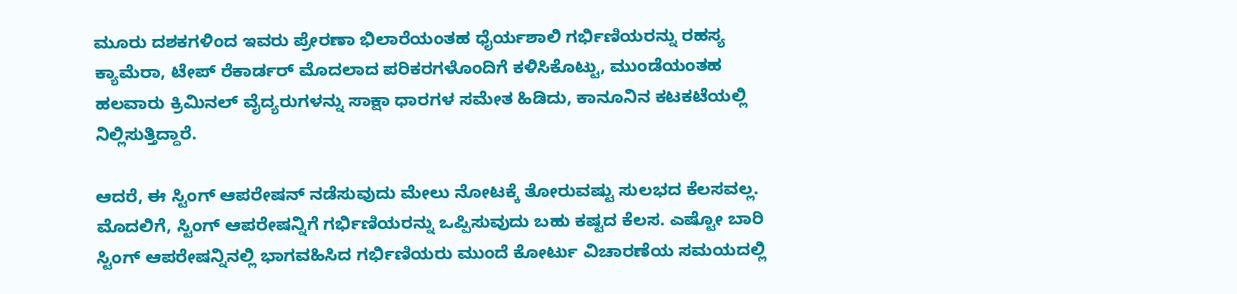ಮೂರು ದಶಕಗಳಿಂದ ಇವರು ಪ್ರೇರಣಾ ಭಿಲಾರೆಯಂತಹ ಧೈರ್ಯಶಾಲಿ ಗರ್ಭಿಣಿಯರನ್ನು ರಹಸ್ಯ ಕ್ಯಾಮೆರಾ, ಟೇಪ್ ರೆಕಾರ್ಡರ್ ಮೊದಲಾದ ಪರಿಕರಗಳೊಂದಿಗೆ ಕಳಿಸಿಕೊಟ್ಟು, ಮುಂಡೆಯಂತಹ ಹಲವಾರು ಕ್ರಿಮಿನಲ್ ವೈದ್ಯರುಗಳನ್ನು ಸಾಕ್ಷಾ ಧಾರಗಳ ಸಮೇತ ಹಿಡಿದು, ಕಾನೂನಿನ ಕಟಕಟೆಯಲ್ಲಿ ನಿಲ್ಲಿಸುತ್ತಿದ್ದಾರೆ.

ಆದರೆ, ಈ ಸ್ಟಿಂಗ್ ಆಪರೇಷನ್ ನಡೆಸುವುದು ಮೇಲು ನೋಟಕ್ಕೆ ತೋರುವಷ್ಟು ಸುಲಭದ ಕೆಲಸವಲ್ಲ. ಮೊದಲಿಗೆ, ಸ್ಟಿಂಗ್ ಆಪರೇಷನ್ನಿಗೆ ಗರ್ಭಿಣಿಯರನ್ನು ಒಪ್ಪಿಸುವುದು ಬಹು ಕಷ್ಟದ ಕೆಲಸ. ಎಷ್ಟೋ ಬಾರಿ ಸ್ಟಿಂಗ್ ಆಪರೇಷನ್ನಿನಲ್ಲಿ ಭಾಗವಹಿಸಿದ ಗರ್ಭಿಣಿಯರು ಮುಂದೆ ಕೋರ್ಟು ವಿಚಾರಣೆಯ ಸಮಯದಲ್ಲಿ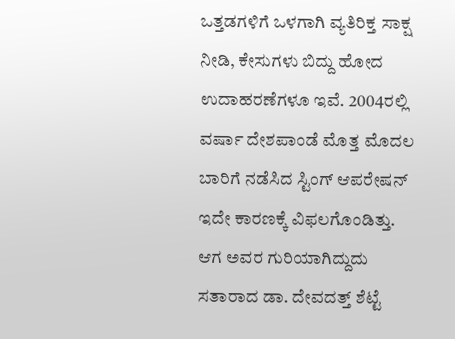ಒತ್ತಡಗಳಿಗೆ ಒಳಗಾಗಿ ವ್ಯತಿರಿಕ್ತ ಸಾಕ್ಷ ನೀಡಿ, ಕೇಸುಗಳು ಬಿದ್ದು ಹೋದ ಉದಾಹರಣೆಗಳೂ ಇವೆ. 2004ರಲ್ಲಿ ವರ್ಷಾ ದೇಶಪಾಂಡೆ ಮೊತ್ತ ಮೊದಲ ಬಾರಿಗೆ ನಡೆಸಿದ ಸ್ಟಿಂಗ್ ಆಪರೇಷನ್ ಇದೇ ಕಾರಣಕ್ಕೆ ವಿಫಲಗೊಂಡಿತ್ತು. ಆಗ ಅವರ ಗುರಿಯಾಗಿದ್ದುದು ಸತಾರಾದ ಡಾ. ದೇವದತ್ತ್ ಶೆಟ್ಟೆ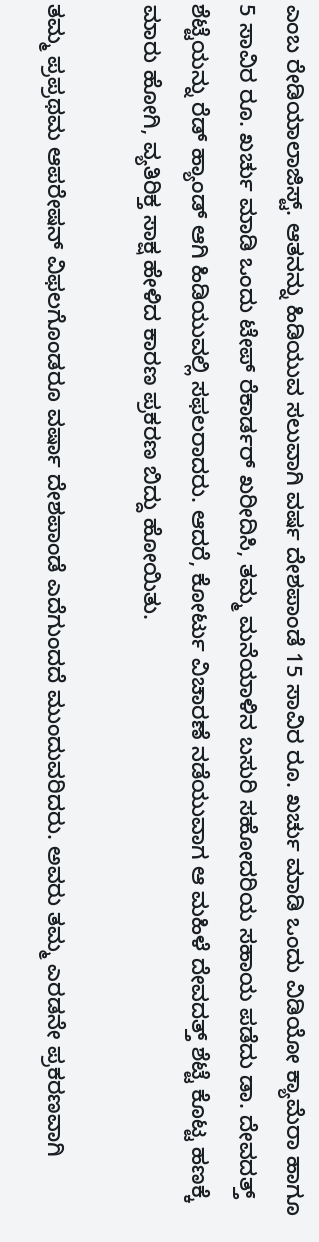ಎಂಬ ರೇಡಿಯಾಲಾಜಿಸ್ಟ್. ಆತನನ್ನು ಹಿಡಿಯುವ ಸಲುವಾಗಿ ವರ್ಷ ದೇಶಪಾಂಡೆ 15 ಸಾವಿರ ರೂ. ಖರ್ಚು ಮಾಡಿ ಒಂದು ವಿಡಿಯೋ ಕ್ಯಾಮೆರಾ ಹಾಗೂ 5 ಸಾವಿರ ರೂ. ಖರ್ಚು ಮಾಡಿ ಒಂದು ಟೇಪ್ ರೆಕಾರ್ಡರ್ ಖರೀದಿಸಿ, ತಮ್ಮ ಮನೆಯಾಳಿನ ಬಸುರಿ ಸಹೋದರಿಯ ಸಹಾಯ ಪಡೆದು ಡಾ. ದೇವದತ್ತ್ ಶೆಟ್ಟೆಯನ್ನು ರೆಡ್ ಹ್ಯಾಂಡ್ ಆಗಿ ಹಿಡಿಯುವಲ್ಲಿ ಸಫಲರಾದರು. ಆದರೆ, ಕೋರ್ಟು ವಿಚಾರಣೆ ನಡೆಯುವಾಗ ಆ ಮಹಿಳೆ ದೇವದತ್ತ್ ಶೆಟ್ಟೆ ಕೊಟ್ಟ ಹಣಕ್ಕೆ ಮಾರು ಹೋಗಿ, ವ್ಯತಿರಿಕ್ತ ಸಾಕ್ಷ ಹೇಳಿದ ಕಾರಣ ಪ್ರಕರಣ ಬಿದ್ದು ಹೋಯಿತು.

ತಮ್ಮ ಪ್ರಪ್ರಥಮ ಆಪರೇಷನ್ ವಿಫಲಗೊಂಡರೂ ವರ್ಷಾ ದೇಶಪಾಂಡೆ ಎದೆಗುಂದದೆ ಮುಂದುವರಿದರು. ಅವರು ತಮ್ಮ ಎರಡನೇ ಪ್ರಕರಣವಾಗಿ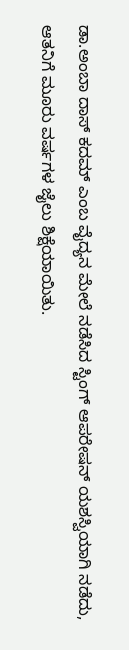ಡಾ.ಅಂಬಾ ದಾಸ್ ಕದಮ್ ಎಂಬ ವೈದ್ಯನ ಮೇಲೆ ನಡೆಸಿದ ಸ್ಟಿಂಗ್ ಆಪರೇಷನ್ ಯಶಸ್ವಿಯಾಗಿ ನಡೆದು, ಆತನಿಗೆ ಮೂರು ವರ್ಷಗಳ ಜೈಲು ಶಿಕ್ಷೆಯಾಯಿತು.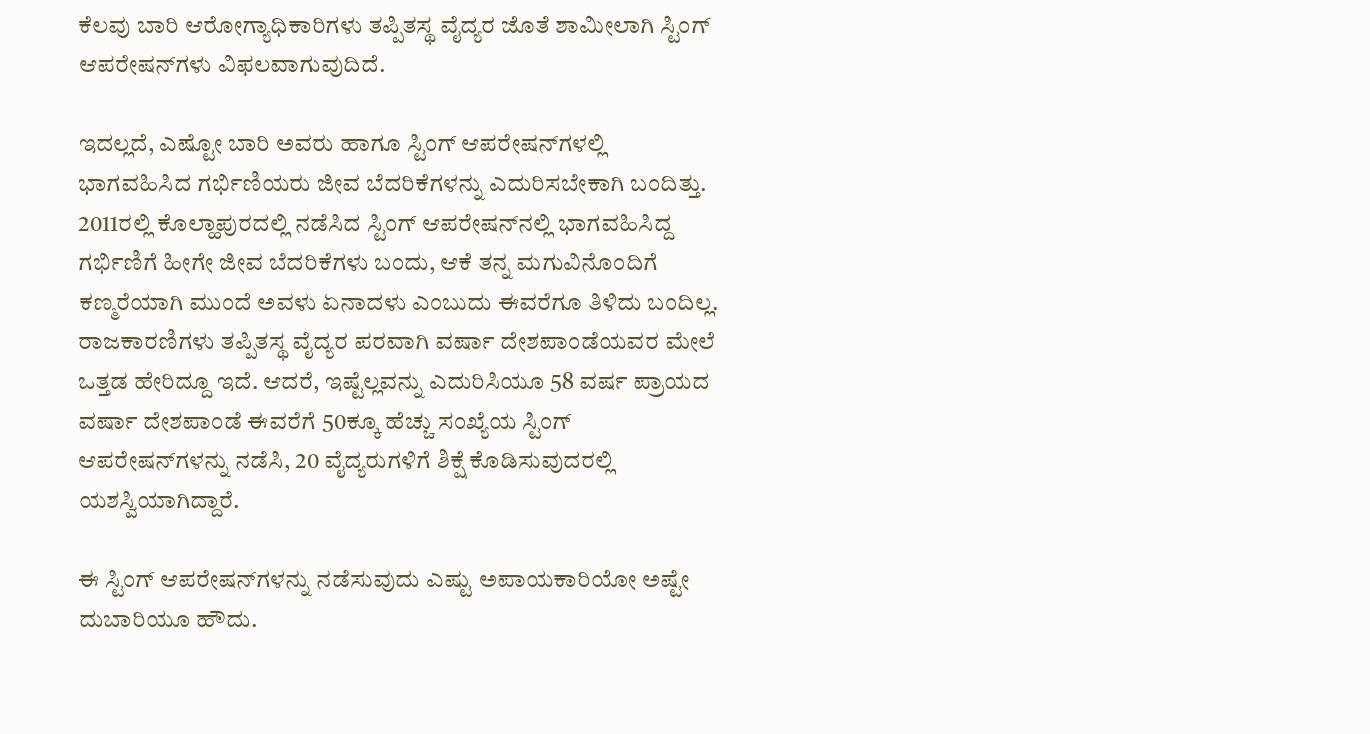ಕೆಲವು ಬಾರಿ ಆರೋಗ್ಯಾಧಿಕಾರಿಗಳು ತಪ್ಪಿತಸ್ಥ ವೈದ್ಯರ ಜೊತೆ ಶಾಮೀಲಾಗಿ ಸ್ಟಿಂಗ್ ಆಪರೇಷನ್‌ಗಳು ವಿಫಲವಾಗುವುದಿದೆ.

ಇದಲ್ಲದೆ, ಎಷ್ಟೋ ಬಾರಿ ಅವರು ಹಾಗೂ ಸ್ಟಿಂಗ್ ಆಪರೇಷನ್‌ಗಳಲ್ಲಿ ಭಾಗವಹಿಸಿದ ಗರ್ಭಿಣಿಯರು ಜೀವ ಬೆದರಿಕೆಗಳನ್ನು ಎದುರಿಸಬೇಕಾಗಿ ಬಂದಿತ್ತು. 2011ರಲ್ಲಿ ಕೊಲ್ಹಾಪುರದಲ್ಲಿ ನಡೆಸಿದ ಸ್ಟಿಂಗ್ ಆಪರೇಷನ್‌ನಲ್ಲಿ ಭಾಗವಹಿಸಿದ್ದ ಗರ್ಭಿಣಿಗೆ ಹೀಗೇ ಜೀವ ಬೆದರಿಕೆಗಳು ಬಂದು, ಆಕೆ ತನ್ನ ಮಗುವಿನೊಂದಿಗೆ ಕಣ್ಮರೆಯಾಗಿ ಮುಂದೆ ಅವಳು ಏನಾದಳು ಎಂಬುದು ಈವರೆಗೂ ತಿಳಿದು ಬಂದಿಲ್ಲ. ರಾಜಕಾರಣಿಗಳು ತಪ್ಪಿತಸ್ಥ ವೈದ್ಯರ ಪರವಾಗಿ ವರ್ಷಾ ದೇಶಪಾಂಡೆಯವರ ಮೇಲೆ ಒತ್ತಡ ಹೇರಿದ್ದೂ ಇದೆ. ಆದರೆ, ಇಷ್ಟೆಲ್ಲವನ್ನು ಎದುರಿಸಿಯೂ 58 ವರ್ಷ ಪ್ರಾಯದ ವರ್ಷಾ ದೇಶಪಾಂಡೆ ಈವರೆಗೆ 50ಕ್ಕೂ ಹೆಚ್ಚು ಸಂಖ್ಯೆಯ ಸ್ಟಿಂಗ್ ಆಪರೇಷನ್‌ಗಳನ್ನು ನಡೆಸಿ, 20 ವೈದ್ಯರುಗಳಿಗೆ ಶಿಕ್ಷೆ ಕೊಡಿಸುವುದರಲ್ಲಿ ಯಶಸ್ವಿಯಾಗಿದ್ದಾರೆ.

ಈ ಸ್ಟಿಂಗ್ ಆಪರೇಷನ್‌ಗಳನ್ನು ನಡೆಸುವುದು ಎಷ್ಟು ಅಪಾಯಕಾರಿಯೋ ಅಷ್ಟೇ ದುಬಾರಿಯೂ ಹೌದು.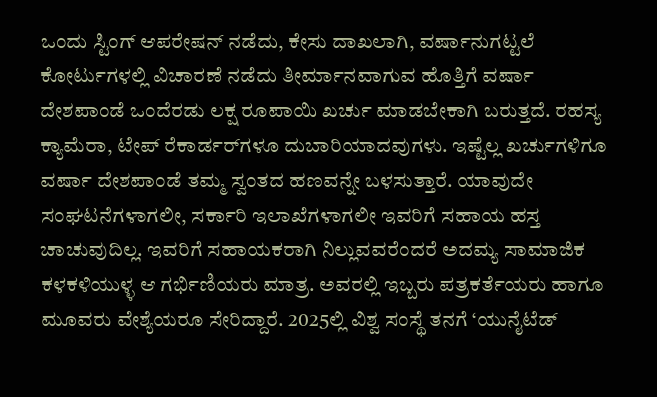ಒಂದು ಸ್ಟಿಂಗ್ ಆಪರೇಷನ್ ನಡೆದು, ಕೇಸು ದಾಖಲಾಗಿ, ವರ್ಷಾನುಗಟ್ಟಲೆ ಕೋರ್ಟುಗಳಲ್ಲಿ ವಿಚಾರಣೆ ನಡೆದು ತೀರ್ಮಾನವಾಗುವ ಹೊತ್ತಿಗೆ ವರ್ಷಾ ದೇಶಪಾಂಡೆ ಒಂದೆರಡು ಲಕ್ಷ ರೂಪಾಯಿ ಖರ್ಚು ಮಾಡಬೇಕಾಗಿ ಬರುತ್ತದೆ. ರಹಸ್ಯ ಕ್ಯಾಮೆರಾ, ಟೇಪ್ ರೆಕಾರ್ಡರ್‌ಗಳೂ ದುಬಾರಿಯಾದವುಗಳು. ಇಷ್ಟೆಲ್ಲ ಖರ್ಚುಗಳಿಗೂ ವರ್ಷಾ ದೇಶಪಾಂಡೆ ತಮ್ಮ ಸ್ವಂತದ ಹಣವನ್ನೇ ಬಳಸುತ್ತಾರೆ. ಯಾವುದೇ ಸಂಘಟನೆಗಳಾಗಲೀ, ಸರ್ಕಾರಿ ಇಲಾಖೆಗಳಾಗಲೀ ಇವರಿಗೆ ಸಹಾಯ ಹಸ್ತ ಚಾಚುವುದಿಲ್ಲ. ಇವರಿಗೆ ಸಹಾಯಕರಾಗಿ ನಿಲ್ಲುವವರೆಂದರೆ ಅದಮ್ಯ ಸಾಮಾಜಿಕ ಕಳಕಳಿಯುಳ್ಳ ಆ ಗರ್ಭಿಣಿಯರು ಮಾತ್ರ. ಅವರಲ್ಲಿ ಇಬ್ಬರು ಪತ್ರಕರ್ತೆಯರು ಹಾಗೂ ಮೂವರು ವೇಶ್ಯೆಯರೂ ಸೇರಿದ್ದಾರೆ. 2025ಲ್ಲಿ ವಿಶ್ವ ಸಂಸ್ಥೆ ತನಗೆ ‘ಯುನೈಟೆಡ್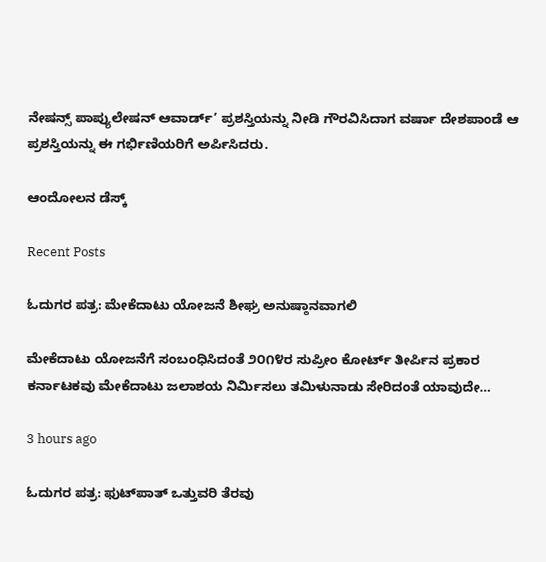ನೇಷನ್ಸ್ ಪಾಪ್ಯುಲೇಷನ್ ಆವಾರ್ಡ್’ ಪ್ರಶಸ್ತಿಯನ್ನು ನೀಡಿ ಗೌರವಿಸಿದಾಗ ವರ್ಷಾ ದೇಶಪಾಂಡೆ ಆ ಪ್ರಶಸ್ತಿಯನ್ನು ಈ ಗರ್ಭಿಣಿಯರಿಗೆ ಅರ್ಪಿಸಿದರು.

ಆಂದೋಲನ ಡೆಸ್ಕ್

Recent Posts

ಓದುಗರ ಪತ್ರ: ಮೇಕೆದಾಟು ಯೋಜನೆ ಶೀಘ್ರ ಅನುಷ್ಠಾನವಾಗಲಿ

ಮೇಕೆದಾಟು ಯೋಜನೆಗೆ ಸಂಬಂಧಿಸಿದಂತೆ ೨೦೧೪ರ ಸುಪ್ರೀಂ ಕೋರ್ಟ್ ತೀರ್ಪಿನ ಪ್ರಕಾರ ಕರ್ನಾಟಕವು ಮೇಕೆದಾಟು ಜಲಾಶಯ ನಿರ್ಮಿಸಲು ತಮಿಳುನಾಡು ಸೇರಿದಂತೆ ಯಾವುದೇ…

3 hours ago

ಓದುಗರ ಪತ್ರ: ಫುಟ್‌ಪಾತ್ ಒತ್ತುವರಿ ತೆರವು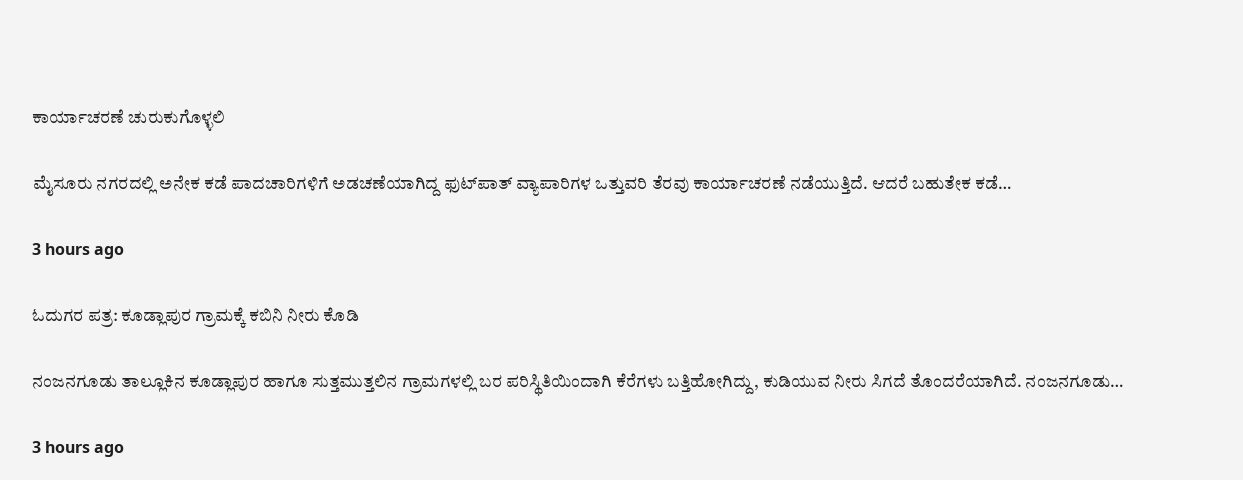ಕಾರ್ಯಾಚರಣೆ ಚುರುಕುಗೊಳ್ಳಲಿ

ಮೈಸೂರು ನಗರದಲ್ಲಿ ಅನೇಕ ಕಡೆ ಪಾದಚಾರಿಗಳಿಗೆ ಅಡಚಣೆಯಾಗಿದ್ದ ಫುಟ್‌ಪಾತ್ ವ್ಯಾಪಾರಿಗಳ ಒತ್ತುವರಿ ತೆರವು ಕಾರ್ಯಾಚರಣೆ ನಡೆಯುತ್ತಿದೆ. ಆದರೆ ಬಹುತೇಕ ಕಡೆ…

3 hours ago

ಓದುಗರ ಪತ್ರ: ಕೂಡ್ಲಾಪುರ ಗ್ರಾಮಕ್ಕೆ ಕಬಿನಿ ನೀರು ಕೊಡಿ

ನಂಜನಗೂಡು ತಾಲ್ಲೂಕಿನ ಕೂಡ್ಲಾಪುರ ಹಾಗೂ ಸುತ್ತಮುತ್ತಲಿನ ಗ್ರಾಮಗಳಲ್ಲಿ ಬರ ಪರಿಸ್ಥಿತಿಯಿಂದಾಗಿ ಕೆರೆಗಳು ಬತ್ತಿಹೋಗಿದ್ದು, ಕುಡಿಯುವ ನೀರು ಸಿಗದೆ ತೊಂದರೆಯಾಗಿದೆ. ನಂಜನಗೂಡು…

3 hours ago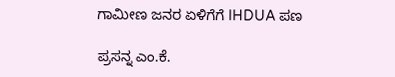ಗಾಮೀಣ ಜನರ ಏಳಿಗೆಗೆ IHDUA ಪಣ

ಪ್ರಸನ್ನ ಎಂ.ಕೆ.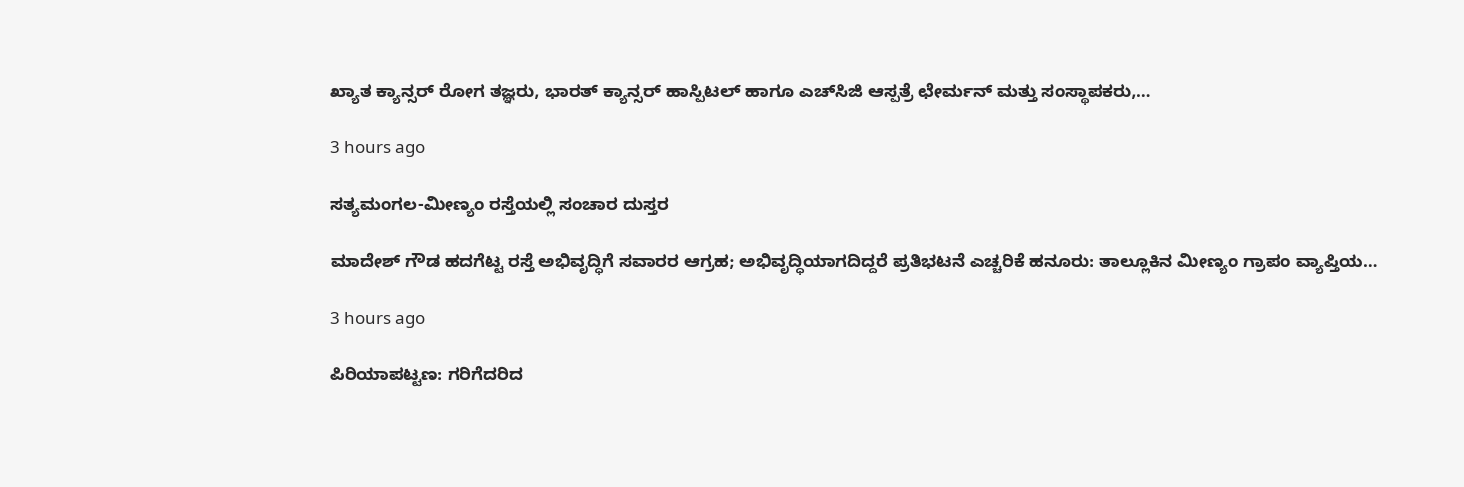ಖ್ಯಾತ ಕ್ಯಾನ್ಸರ್ ರೋಗ ತಜ್ಞರು, ಭಾರತ್ ಕ್ಯಾನ್ಸರ್ ಹಾಸ್ಪಿಟಲ್ ಹಾಗೂ ಎಚ್‌ಸಿಜಿ ಆಸ್ಪತ್ರೆ ಛೇರ್ಮನ್ ಮತ್ತು ಸಂಸ್ಥಾಪಕರು,…

3 hours ago

ಸತ್ಯಮಂಗಲ-ಮೀಣ್ಯಂ ರಸ್ತೆಯಲ್ಲಿ ಸಂಚಾರ ದುಸ್ತರ

ಮಾದೇಶ್ ಗೌಡ ಹದಗೆಟ್ಟ ರಸ್ತೆ ಅಭಿವೃದ್ಧಿಗೆ ಸವಾರರ ಆಗ್ರಹ; ಅಭಿವೃದ್ಧಿಯಾಗದಿದ್ದರೆ ಪ್ರತಿಭಟನೆ ಎಚ್ಚರಿಕೆ ಹನೂರು: ತಾಲ್ಲೂಕಿನ ಮೀಣ್ಯಂ ಗ್ರಾಪಂ ವ್ಯಾಪ್ತಿಯ…

3 hours ago

ಪಿರಿಯಾಪಟ್ಟಣ: ಗರಿಗೆದರಿದ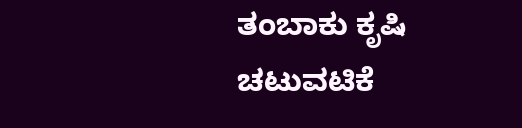ತಂಬಾಕು ಕೃಷಿ ಚಟುವಟಿಕೆ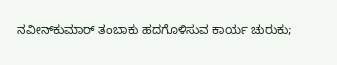ನವೀನ್‌ಕುಮಾರ್ ತಂಬಾಕು ಹದಗೊಳಿಸುವ ಕಾರ್ಯ ಚುರುಕು;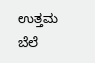ಉತ್ತಮ ಬೆಲೆ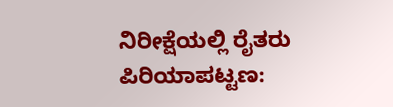ನಿರೀಕ್ಷೆಯಲ್ಲಿ ರೈತರು ಪಿರಿಯಾಪಟ್ಟಣ: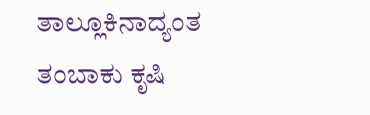ತಾಲ್ಲೂಕಿನಾದ್ಯಂತ ತಂಬಾಕು ಕೃಷಿ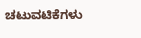ಚಟುವಟಿಕೆಗಳು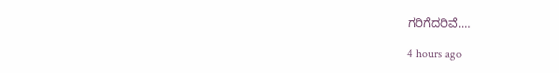ಗರಿಗೆದರಿವೆ.…

4 hours ago